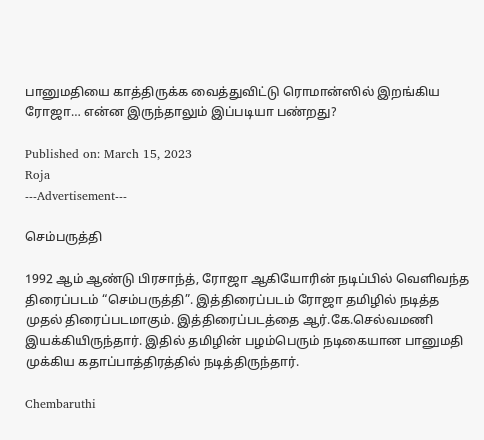பானுமதியை காத்திருக்க வைத்துவிட்டு ரொமான்ஸில் இறங்கிய ரோஜா… என்ன இருந்தாலும் இப்படியா பண்றது?

Published on: March 15, 2023
Roja
---Advertisement---

செம்பருத்தி

1992 ஆம் ஆண்டு பிரசாந்த், ரோஜா ஆகியோரின் நடிப்பில் வெளிவந்த திரைப்படம் “செம்பருத்தி”. இத்திரைப்படம் ரோஜா தமிழில் நடித்த முதல் திரைப்படமாகும். இத்திரைப்படத்தை ஆர்.கே.செல்வமணி இயக்கியிருந்தார். இதில் தமிழின் பழம்பெரும் நடிகையான பானுமதி முக்கிய கதாப்பாத்திரத்தில் நடித்திருந்தார்.

Chembaruthi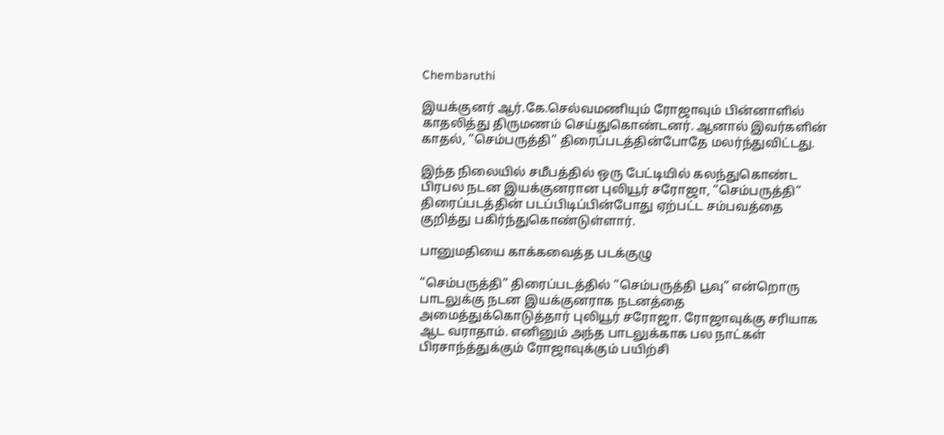Chembaruthi

இயக்குனர் ஆர்.கே.செல்வமணியும் ரோஜாவும் பின்னாளில் காதலித்து திருமணம் செய்துகொண்டனர். ஆனால் இவர்களின் காதல், “செம்பருத்தி” திரைப்படத்தின்போதே மலர்ந்துவிட்டது.

இந்த நிலையில் சமீபத்தில் ஒரு பேட்டியில் கலந்துகொண்ட பிரபல நடன இயக்குனரான புலியூர் சரோஜா, “செம்பருத்தி” திரைப்படத்தின் படப்பிடிப்பின்போது ஏற்பட்ட சம்பவத்தை குறித்து பகிர்ந்துகொண்டுள்ளார்.

பானுமதியை காக்கவைத்த படக்குழு

“செம்பருத்தி” திரைப்படத்தில் “செம்பருத்தி பூவு” என்றொரு பாடலுக்கு நடன இயக்குனராக நடனத்தை அமைத்துக்கொடுத்தார் புலியூர் சரோஜா. ரோஜாவுக்கு சரியாக ஆட வராதாம். எனினும் அந்த பாடலுக்காக பல நாட்கள் பிரசாந்த்துக்கும் ரோஜாவுக்கும் பயிற்சி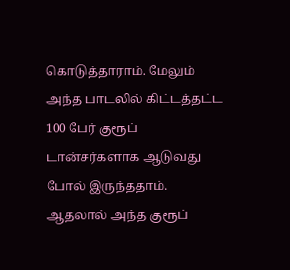கொடுத்தாராம். மேலும் அந்த பாடலில் கிட்டத்தட்ட 100 பேர் குரூப் டான்சர்களாக ஆடுவது போல் இருந்ததாம். ஆதலால் அந்த குரூப்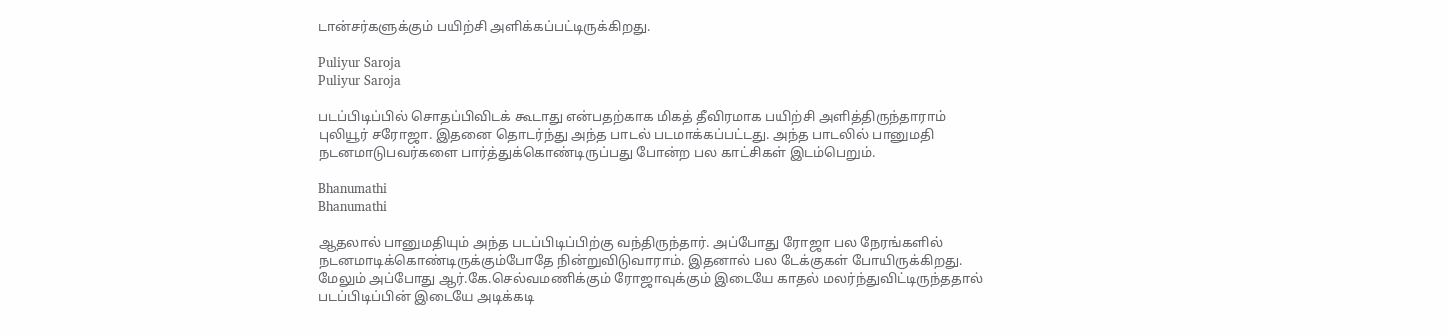டான்சர்களுக்கும் பயிற்சி அளிக்கப்பட்டிருக்கிறது.

Puliyur Saroja
Puliyur Saroja

படப்பிடிப்பில் சொதப்பிவிடக் கூடாது என்பதற்காக மிகத் தீவிரமாக பயிற்சி அளித்திருந்தாராம் புலியூர் சரோஜா. இதனை தொடர்ந்து அந்த பாடல் படமாக்கப்பட்டது. அந்த பாடலில் பானுமதி நடனமாடுபவர்களை பார்த்துக்கொண்டிருப்பது போன்ற பல காட்சிகள் இடம்பெறும்.

Bhanumathi
Bhanumathi

ஆதலால் பானுமதியும் அந்த படப்பிடிப்பிற்கு வந்திருந்தார். அப்போது ரோஜா பல நேரங்களில் நடனமாடிக்கொண்டிருக்கும்போதே நின்றுவிடுவாராம். இதனால் பல டேக்குகள் போயிருக்கிறது. மேலும் அப்போது ஆர்.கே.செல்வமணிக்கும் ரோஜாவுக்கும் இடையே காதல் மலர்ந்துவிட்டிருந்ததால் படப்பிடிப்பின் இடையே அடிக்கடி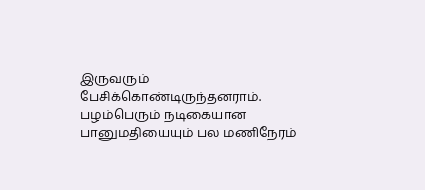இருவரும் பேசிக்கொண்டிருந்தனராம். பழம்பெரும் நடிகையான பானுமதியையும் பல மணிநேரம்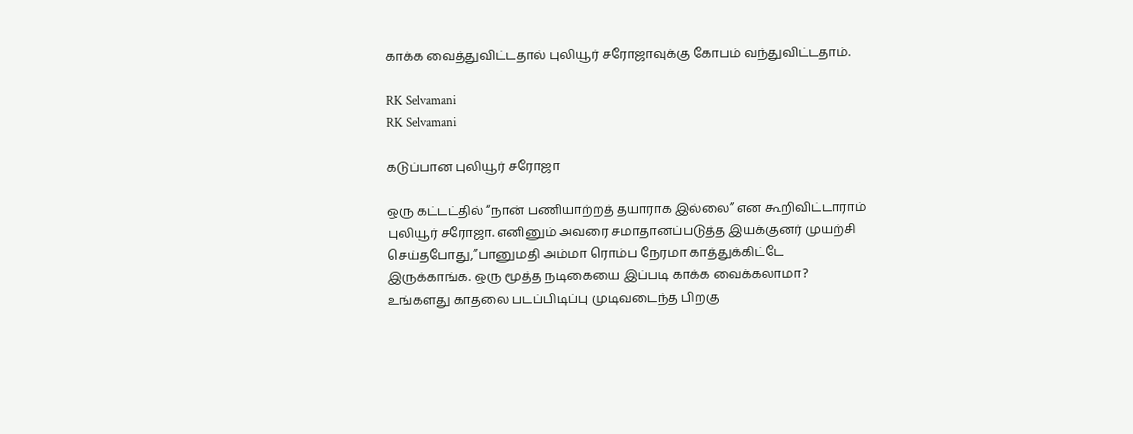காக்க வைத்துவிட்டதால் புலியூர் சரோஜாவுக்கு கோபம் வந்துவிட்டதாம்.

RK Selvamani
RK Selvamani

கடுப்பான புலியூர் சரோஜா

ஒரு கட்டட்தில் “நான் பணியாற்றத் தயாராக இல்லை” என கூறிவிட்டாராம் புலியூர் சரோஜா. எனினும் அவரை சமாதானப்படுத்த இயக்குனர் முயற்சி செய்தபோது,”பானுமதி அம்மா ரொம்ப நேரமா காத்துக்கிட்டே இருக்காங்க. ஒரு மூத்த நடிகையை இப்படி காக்க வைக்கலாமா? உங்களது காதலை படப்பிடிப்பு முடிவடைந்த பிறகு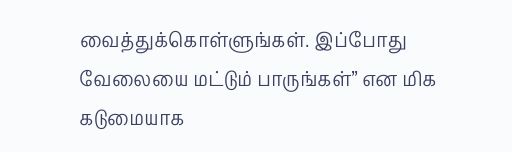வைத்துக்கொள்ளுங்கள். இப்போது வேலையை மட்டும் பாருங்கள்” என மிக கடுமையாக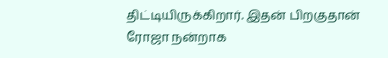திட்டியிருக்கிறார். இதன் பிறகுதான் ரோஜா நன்றாக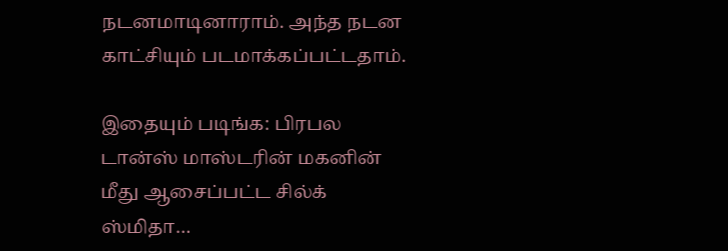நடனமாடினாராம். அந்த நடன காட்சியும் படமாக்கப்பட்டதாம்.

இதையும் படிங்க: பிரபல டான்ஸ் மாஸ்டரின் மகனின் மீது ஆசைப்பட்ட சில்க் ஸ்மிதா…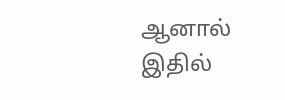ஆனால் இதில்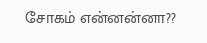சோகம் என்னன்னா??